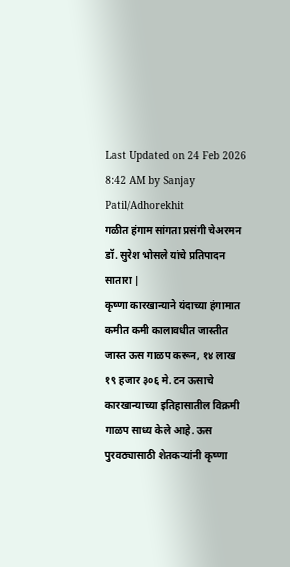Last Updated on 24 Feb 2026 8:42 AM by Sanjay Patil/Adhorekhit
गळीत हंगाम सांगता प्रसंगी चेअरमन डॉ. सुरेश भोसले यांचे प्रतिपादन
सातारा |
कृष्णा कारखान्याने यंदाच्या हंगामात कमीत कमी कालावधीत जास्तीत जास्त ऊस गाळप करून, १४ लाख १९ हजार ३०६ मे. टन ऊसाचे कारखान्याच्या इतिहासातील विक्रमी गाळप साध्य केले आहे. ऊस पुरवठ्यासाठी शेतकऱ्यांनी कृष्णा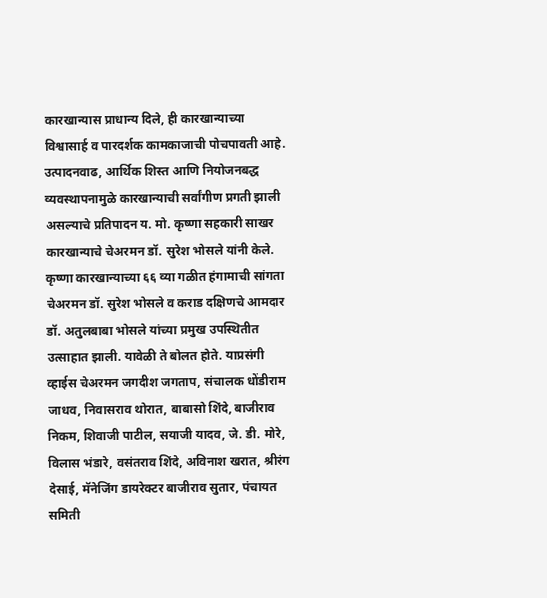कारखान्यास प्राधान्य दिले, ही कारखान्याच्या विश्वासार्ह व पारदर्शक कामकाजाची पोचपावती आहे. उत्पादनवाढ, आर्थिक शिस्त आणि नियोजनबद्ध व्यवस्थापनामुळे कारखान्याची सर्वांगीण प्रगती झाली असल्याचे प्रतिपादन य. मो. कृष्णा सहकारी साखर कारखान्याचे चेअरमन डॉ. सुरेश भोसले यांनी केले.
कृष्णा कारखान्याच्या ६६ व्या गळीत हंगामाची सांगता चेअरमन डॉ. सुरेश भोसले व कराड दक्षिणचे आमदार डॉ. अतुलबाबा भोसले यांच्या प्रमुख उपस्थितीत उत्साहात झाली. यावेळी ते बोलत होते. याप्रसंगी व्हाईस चेअरमन जगदीश जगताप, संचालक धोंडीराम जाधव, निवासराव थोरात, बाबासो शिंदे, बाजीराव निकम, शिवाजी पाटील, सयाजी यादव, जे. डी. मोरे, विलास भंडारे, वसंतराव शिंदे, अविनाश खरात, श्रीरंग देसाई, मॅनेजिंग डायरेक्टर बाजीराव सुतार, पंचायत समिती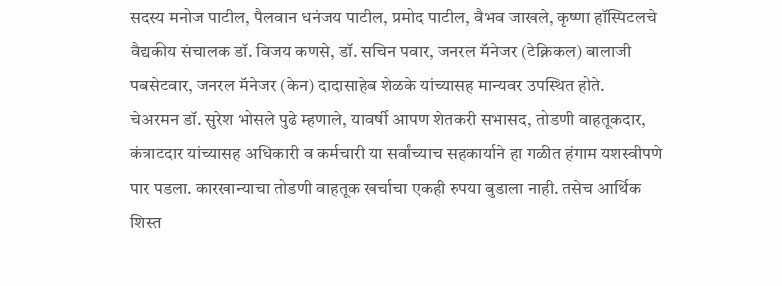सदस्य मनोज पाटील, पैलवान धनंजय पाटील, प्रमोद पाटील, वैभव जाखले, कृष्णा हॉस्पिटलचे वैद्यकीय संचालक डॉ. विजय कणसे, डॉ. सचिन पवार, जनरल मॅनेजर (टेक्निकल) बालाजी पबसेटवार, जनरल मॅनेजर (केन) दादासाहेब शेळके यांच्यासह मान्यवर उपस्थित होते.
चेअरमन डॉ. सुरेश भोसले पुढे म्हणाले, यावर्षी आपण शेतकरी सभासद, तोडणी वाहतूकदार, कंत्राटदार यांच्यासह अधिकारी व कर्मचारी या सर्वांच्याच सहकार्याने हा गळीत हंगाम यशस्वीपणे पार पडला. कारखान्याचा तोडणी वाहतूक खर्चाचा एकही रुपया बुडाला नाही. तसेच आर्थिक शिस्त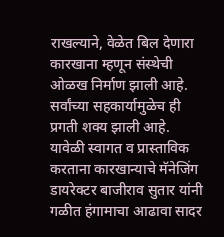राखल्याने, वेळेत बिल देणारा कारखाना म्हणून संस्थेची ओळख निर्माण झाली आहे. सर्वांच्या सहकार्यामुळेच ही प्रगती शक्य झाली आहे.
यावेळी स्वागत व प्रास्ताविक करताना कारखान्याचे मॅनेजिंग डायरेक्टर बाजीराव सुतार यांनी गळीत हंगामाचा आढावा सादर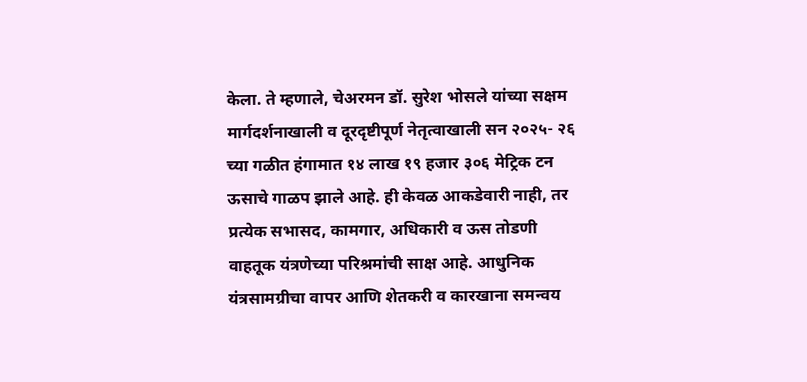केला. ते म्हणाले, चेअरमन डॉ. सुरेश भोसले यांच्या सक्षम मार्गदर्शनाखाली व दूरदृष्टीपूर्ण नेतृत्वाखाली सन २०२५- २६ च्या गळीत हंगामात १४ लाख १९ हजार ३०६ मेट्रिक टन ऊसाचे गाळप झाले आहे. ही केवळ आकडेवारी नाही, तर प्रत्येक सभासद, कामगार, अधिकारी व ऊस तोडणी वाहतूक यंत्रणेच्या परिश्रमांची साक्ष आहे. आधुनिक यंत्रसामग्रीचा वापर आणि शेतकरी व कारखाना समन्वय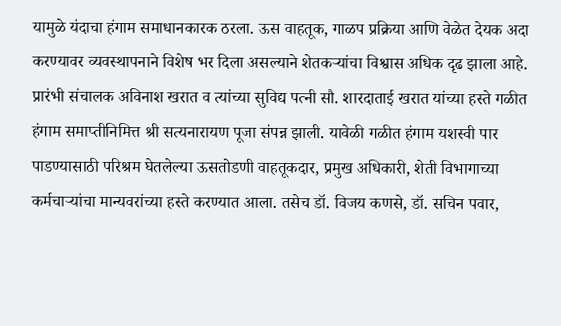यामुळे यंदाचा हंगाम समाधानकारक ठरला. ऊस वाहतूक, गाळप प्रक्रिया आणि वेळेत देयक अदा करण्यावर व्यवस्थापनाने विशेष भर दिला असल्याने शेतकऱ्यांचा विश्वास अधिक दृढ झाला आहे.
प्रारंभी संचालक अविनाश खरात व त्यांच्या सुविद्य पत्नी सौ. शारदाताई खरात यांच्या हस्ते गळीत हंगाम समाप्तीनिमित्त श्री सत्यनारायण पूजा संपन्न झाली. यावेळी गळीत हंगाम यशस्वी पार पाडण्यासाठी परिश्रम घेतलेल्या ऊसतोडणी वाहतूकदार, प्रमुख अधिकारी, शेती विभागाच्या कर्मचाऱ्यांचा मान्यवरांच्या हस्ते करण्यात आला. तसेच डॉ. विजय कणसे, डॉ. सचिन पवार,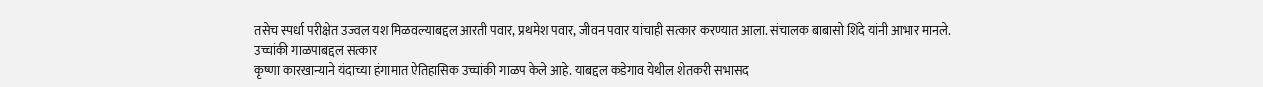तसेच स्पर्धा परीक्षेत उज्वल यश मिळवल्याबद्दल आरती पवार, प्रथमेश पवार, जीवन पवार यांचाही सत्कार करण्यात आला. संचालक बाबासो शिंदे यांनी आभार मानले.
उच्चांकी गाळपाबद्दल सत्कार
कृष्णा कारखान्याने यंदाच्या हंगामात ऐतिहासिक उच्चांकी गाळप केले आहे. याबद्दल कडेगाव येथील शेतकरी सभासद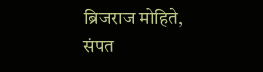ब्रिजराज मोहिते, संपत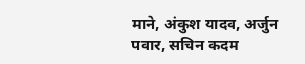माने, अंकुश यादव, अर्जुन पवार, सचिन कदम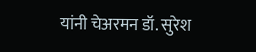यांनी चेअरमन डॉ. सुरेश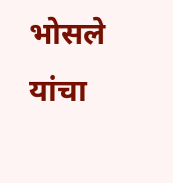भोसले यांचा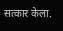सत्कार केला.